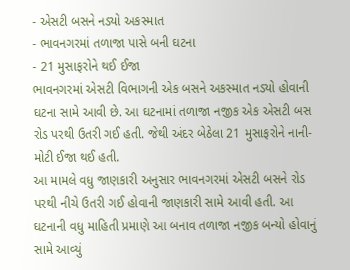- એસટી બસને નડ્યો અકસ્માત
- ભાવનગરમાં તળાજા પાસે બની ઘટના
- 21 મુસાફરોને થઈ ઈજા
ભાવનગરમાં એસટી વિભાગની એક બસને અકસ્માત નડ્યો હોવાની ઘટના સામે આવી છે. આ ઘટનામાં તળાજા નજીક એક એસટી બસ રોડ પરથી ઉતરી ગઈ હતી. જેથી અંદર બેઠેલા 21 મુસાફરોને નાની-મોટી ઈજા થઈ હતી.
આ મામલે વધુ જાણકારી અનુસાર ભાવનગરમાં એસટી બસને રોડ પરથી નીચે ઉતરી ગઈ હોવાની જાણકારી સામે આવી હતી. આ ઘટનાની વધુ માહિતી પ્રમાણે આ બનાવ તળાજા નજીક બન્યો હોવાનું સામે આવ્યું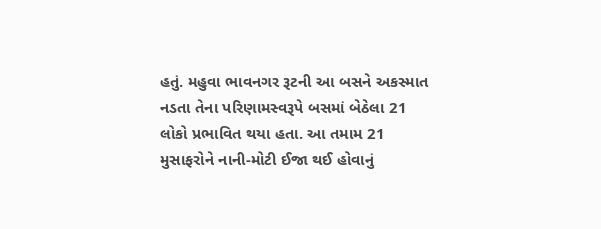હતું. મહુવા ભાવનગર રૂટની આ બસને અકસ્માત નડતા તેના પરિણામસ્વરૂપે બસમાં બેઠેલા 21 લોકો પ્રભાવિત થયા હતા. આ તમામ 21 મુસાફરોને નાની-મોટી ઈજા થઈ હોવાનું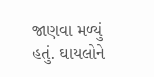જાણવા મળ્યું હતું. ઘાયલોને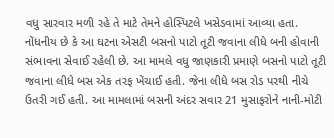વધુ સારવાર મળી રહે તે માટે તેમને હોસ્પિટલે ખસેડવામાં આવ્યા હતા.
નોંધનીય છે કે આ ઘટના એસટી બસનો પાટો તૂટી જવાના લીધે બની હોવાની સંભાવના સેવાઈ રહેલી છે. આ મામલે વધુ જાણકારી પ્રમાણે બસનો પાટો તૂટી જવાના લીધે બસ એક તરફ ખેંચાઈ હતી. જેના લીધે બસ રોડ પરથી નીચે ઉતરી ગઈ હતી. આ મામલામાં બસની અંદર સવાર 21 મુસાફરોને નાની-મોટી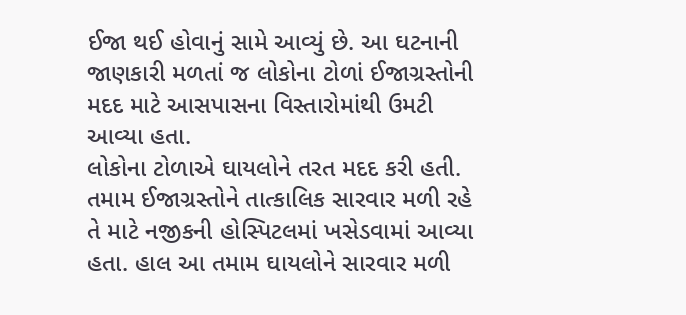ઈજા થઈ હોવાનું સામે આવ્યું છે. આ ઘટનાની જાણકારી મળતાં જ લોકોના ટોળાં ઈજાગ્રસ્તોની મદદ માટે આસપાસના વિસ્તારોમાંથી ઉમટી આવ્યા હતા.
લોકોના ટોળાએ ઘાયલોને તરત મદદ કરી હતી. તમામ ઈજાગ્રસ્તોને તાત્કાલિક સારવાર મળી રહે તે માટે નજીકની હોસ્પિટલમાં ખસેડવામાં આવ્યા હતા. હાલ આ તમામ ઘાયલોને સારવાર મળી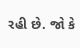રહી છે. જો કે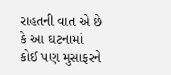રાહતની વાત એ છે કે આ ઘટનામાં કોઈ પણ મુસાફરને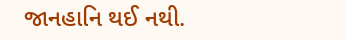જાનહાનિ થઈ નથી.